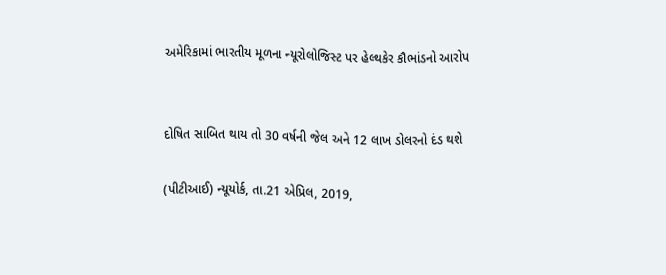અમેરિકામાં ભારતીય મૂળના ન્યૂરોલોજિસ્ટ પર હેલ્થકેર કૌભાંડનો આરોપ


દોષિત સાબિત થાય તો 30 વર્ષની જેલ અને 12 લાખ ડોલરનો દંડ થશે

(પીટીઆઈ) ન્યૂયોર્ક, તા.21 એપ્રિલ, 2019,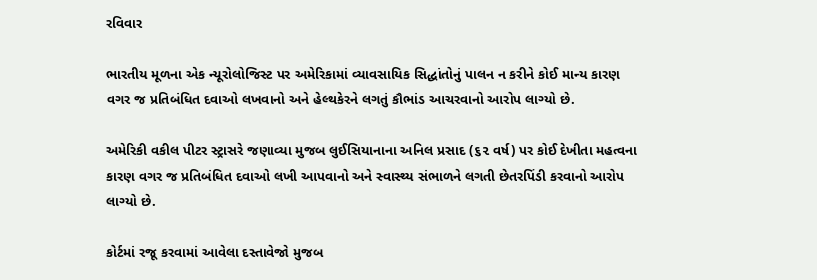રવિવાર

ભારતીય મૂળના એક ન્યૂરોલોજિસ્ટ પર અમેરિકામાં વ્યાવસાયિક સિદ્ધાંતોનું પાલન ન કરીને કોઈ માન્ય કારણ વગર જ પ્રતિબંધિત દવાઓ લખવાનો અને હેલ્થકેરને લગતું કૌભાંડ આચરવાનો આરોપ લાગ્યો છે.

અમેરિકી વકીલ પીટર સ્ટ્રાસરે જણાવ્યા મુજબ લુઈસિયાનાના અનિલ પ્રસાદ (૬૨ વર્ષ) પર કોઈ દેખીતા મહત્વના કારણ વગર જ પ્રતિબંધિત દવાઓ લખી આપવાનો અને સ્વાસ્થ્ય સંભાળને લગતી છેતરપિંડી કરવાનો આરોપ લાગ્યો છે.

કોર્ટમાં રજૂ કરવામાં આવેલા દસ્તાવેજો મુજબ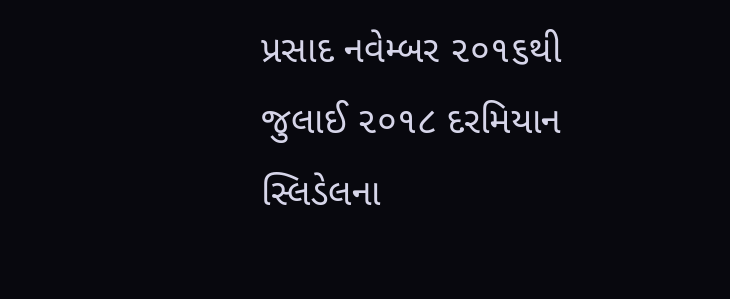પ્રસાદ નવેમ્બર ૨૦૧૬થી જુલાઈ ૨૦૧૮ દરમિયાન સ્લિડેલના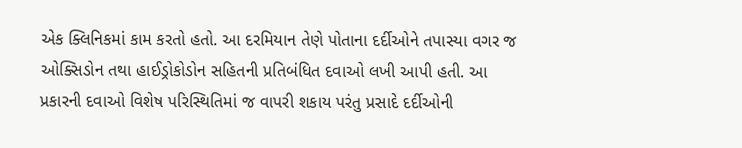એક ક્લિનિકમાં કામ કરતો હતો. આ દરમિયાન તેણે પોતાના દર્દીઓને તપાસ્યા વગર જ ઓક્સિડોન તથા હાઈડ્રોકોડોન સહિતની પ્રતિબંધિત દવાઓ લખી આપી હતી. આ પ્રકારની દવાઓ વિશેષ પરિસ્થિતિમાં જ વાપરી શકાય પરંતુ પ્રસાદે દર્દીઓની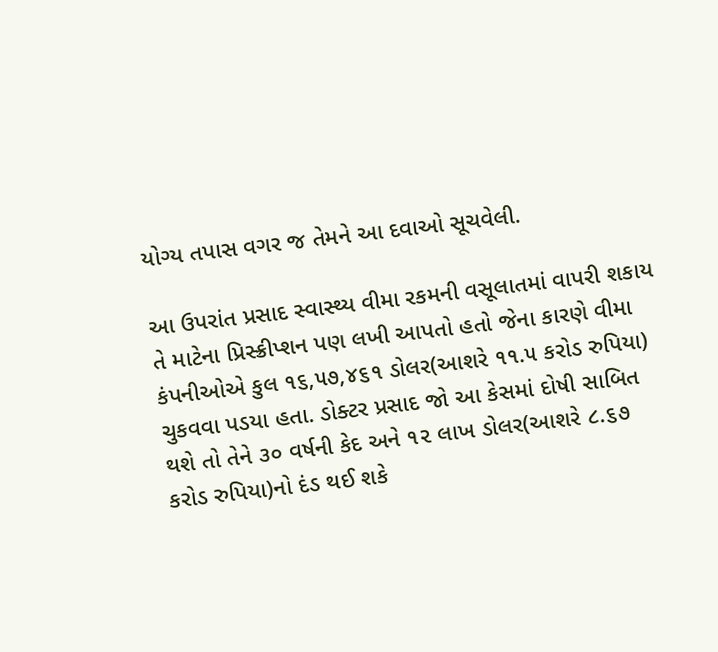યોગ્ય તપાસ વગર જ તેમને આ દવાઓ સૂચવેલી.

આ ઉપરાંત પ્રસાદ સ્વાસ્થ્ય વીમા રકમની વસૂલાતમાં વાપરી શકાય તે માટેના પ્રિસ્ક્રીપ્શન પણ લખી આપતો હતો જેના કારણે વીમા કંપનીઓએ કુલ ૧૬,૫૭,૪૬૧ ડોલર(આશરે ૧૧.૫ કરોડ રુપિયા) ચુકવવા પડયા હતા. ડોક્ટર પ્રસાદ જો આ કેસમાં દોષી સાબિત થશે તો તેને ૩૦ વર્ષની કેદ અને ૧૨ લાખ ડોલર(આશરે ૮.૬૭ કરોડ રુપિયા)નો દંડ થઈ શકે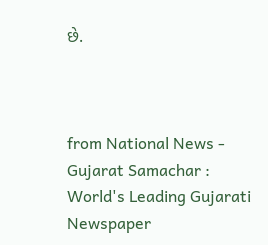છે.



from National News - Gujarat Samachar : World's Leading Gujarati Newspaper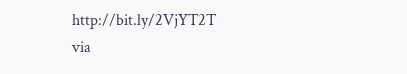http://bit.ly/2VjYT2T
via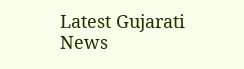Latest Gujarati News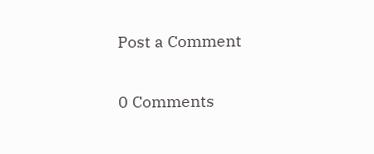Post a Comment

0 Comments